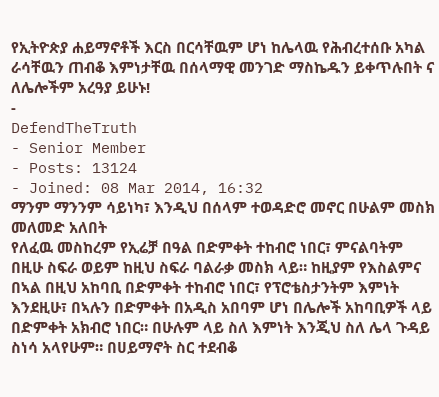የኢትዮጵያ ሐይማኖቶች እርስ በርሳቸዉም ሆነ ከሌላዉ የሕብረተሰቡ አካል ራሳቸዉን ጠብቆ እምነታቸዉ በሰላማዊ መንገድ ማስኬዱን ይቀጥሉበት ና ለሌሎችም አረዓያ ይሁኑ!
-
DefendTheTruth
- Senior Member
- Posts: 13124
- Joined: 08 Mar 2014, 16:32
ማንም ማንንም ሳይነካ፣ እንዲህ በሰላም ተወዳድሮ መኖር በሁልም መስክ መለመድ አለበት
የለፈዉ መስከረም የኢሬቻ በዓል በድምቀት ተከብሮ ነበር፣ ምናልባትም በዚሁ ስፍራ ወይም ከዚህ ስፍራ ባልራቃ መስክ ላይ። ከዚያም የእስልምና በኣል በዚህ አከባቢ በድምቀት ተከብሮ ነበር፣ የፕሮቴስታንትም እምነት እንደዚሁ፣ በኣሉን በድምቀት በአዲስ አበባም ሆነ በሌሎች አከባቢዎች ላይ በድምቀት አክብሮ ነበር። በሁሉም ላይ ስለ እምነት እንጂህ ስለ ሌላ ጉዳይ ስነሳ አላየሁም። በሀይማኖት ስር ተደብቆ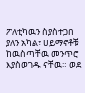ፖለቲካዉን ስያስተጋበ ያለን አካል፣ ሀይማኖቶቹ ከዉስጣቸዉ መንጥሮ እያስወገዱ ናቸዉ። ወደ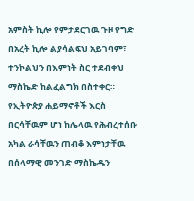አምስት ኪሎ የምታደርገዉ ጉዞ የግድ በአረት ኪሎ ልያሳልፍህ አይገባም፣ ተንኮልህን በእምነት ስር ተደብቀህ ማስኬድ ከልፈልግክ በስተቀር።
የኢትዮጵያ ሐይማኖቶች እርስ በርሳቸዉም ሆነ ከሌላዉ የሕብረተሰቡ አካል ራሳቸዉን ጠብቆ እምነታቸዉ በሰላማዊ መንገድ ማስኬዱን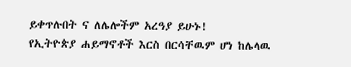ይቀጥሉበት ና ለሌሎችም አረዓያ ይሁኑ!
የኢትዮጵያ ሐይማኖቶች እርስ በርሳቸዉም ሆነ ከሌላዉ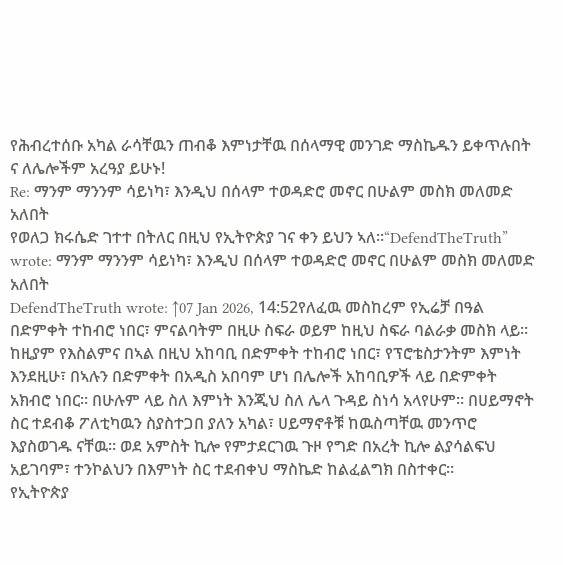የሕብረተሰቡ አካል ራሳቸዉን ጠብቆ እምነታቸዉ በሰላማዊ መንገድ ማስኬዱን ይቀጥሉበት ና ለሌሎችም አረዓያ ይሁኑ!
Re: ማንም ማንንም ሳይነካ፣ እንዲህ በሰላም ተወዳድሮ መኖር በሁልም መስክ መለመድ አለበት
የወለጋ ክሩሴድ ገተተ በትለር በዚህ የኢትዮጵያ ገና ቀን ይህን ኣለ።“DefendTheTruth” wrote: ማንም ማንንም ሳይነካ፣ እንዲህ በሰላም ተወዳድሮ መኖር በሁልም መስክ መለመድ አለበት
DefendTheTruth wrote: ↑07 Jan 2026, 14:52የለፈዉ መስከረም የኢሬቻ በዓል በድምቀት ተከብሮ ነበር፣ ምናልባትም በዚሁ ስፍራ ወይም ከዚህ ስፍራ ባልራቃ መስክ ላይ። ከዚያም የእስልምና በኣል በዚህ አከባቢ በድምቀት ተከብሮ ነበር፣ የፕሮቴስታንትም እምነት እንደዚሁ፣ በኣሉን በድምቀት በአዲስ አበባም ሆነ በሌሎች አከባቢዎች ላይ በድምቀት አክብሮ ነበር። በሁሉም ላይ ስለ እምነት እንጂህ ስለ ሌላ ጉዳይ ስነሳ አላየሁም። በሀይማኖት ስር ተደብቆ ፖለቲካዉን ስያስተጋበ ያለን አካል፣ ሀይማኖቶቹ ከዉስጣቸዉ መንጥሮ እያስወገዱ ናቸዉ። ወደ አምስት ኪሎ የምታደርገዉ ጉዞ የግድ በአረት ኪሎ ልያሳልፍህ አይገባም፣ ተንኮልህን በእምነት ስር ተደብቀህ ማስኬድ ከልፈልግክ በስተቀር።
የኢትዮጵያ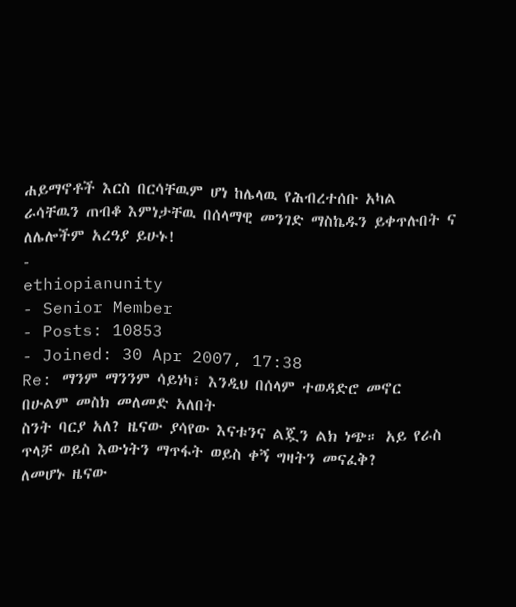ሐይማኖቶች እርስ በርሳቸዉም ሆነ ከሌላዉ የሕብረተሰቡ አካል ራሳቸዉን ጠብቆ እምነታቸዉ በሰላማዊ መንገድ ማስኬዱን ይቀጥሉበት ና ለሌሎችም አረዓያ ይሁኑ!
-
ethiopianunity
- Senior Member
- Posts: 10853
- Joined: 30 Apr 2007, 17:38
Re: ማንም ማንንም ሳይነካ፣ እንዲህ በሰላም ተወዳድሮ መኖር በሁልም መስክ መለመድ አለበት
ስንት ባርያ አለ? ዜናው ያሳየው እናቱንና ልጇን ልክ ነጭ። አይ የራስ ጥላቻ ወይስ እውነትን ማጥፋት ወይስ ቀኝ ግዛትን መናፈቅ?
ለመሆኑ ዜናው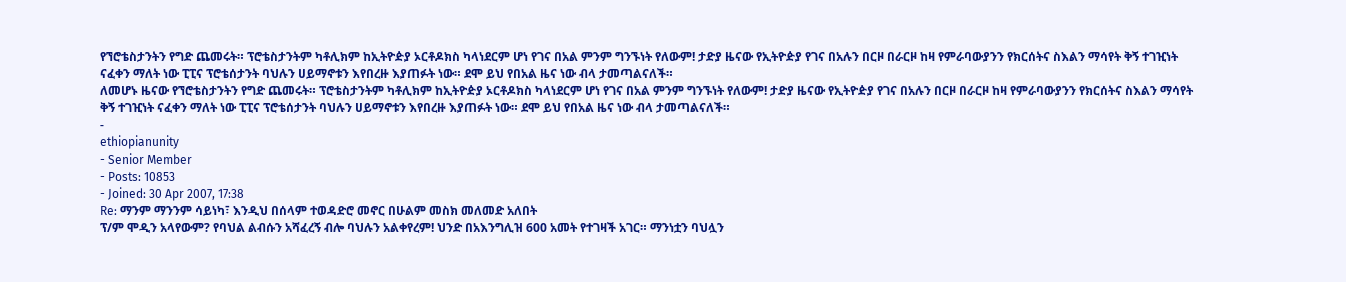የኘሮቴስታንትን የግድ ጨመሩት። ፕሮቴስታንትም ካቶሊክም ከኢትዮዽያ ኦርቶዶክስ ካላነደርም ሆነ የገና በአል ምንም ግንኙነት የለውም! ታድያ ዜናው የኢትዮዽያ የገና በአሉን በርዞ በራርዞ ከዛ የምራባውያንን የክርሰትና ስእልን ማሳየት ቅኝ ተገዢነት ናፈቀን ማለት ነው ፒፒና ፕሮቴሰታንት ባህሉን ሀይማኖቱን እየበረዙ እያጠፉት ነው። ደሞ ይህ የበአል ዜና ነው ብላ ታመጣልናለች።
ለመሆኑ ዜናው የኘሮቴስታንትን የግድ ጨመሩት። ፕሮቴስታንትም ካቶሊክም ከኢትዮዽያ ኦርቶዶክስ ካላነደርም ሆነ የገና በአል ምንም ግንኙነት የለውም! ታድያ ዜናው የኢትዮዽያ የገና በአሉን በርዞ በራርዞ ከዛ የምራባውያንን የክርሰትና ስእልን ማሳየት ቅኝ ተገዢነት ናፈቀን ማለት ነው ፒፒና ፕሮቴሰታንት ባህሉን ሀይማኖቱን እየበረዙ እያጠፉት ነው። ደሞ ይህ የበአል ዜና ነው ብላ ታመጣልናለች።
-
ethiopianunity
- Senior Member
- Posts: 10853
- Joined: 30 Apr 2007, 17:38
Re: ማንም ማንንም ሳይነካ፣ እንዲህ በሰላም ተወዳድሮ መኖር በሁልም መስክ መለመድ አለበት
ፕ/ም ሞዲን አላየውም? የባህል ልብሱን አሻፈረኝ ብሎ ባህሉን አልቀየረም! ህንድ በአእንግሊዝ 600 አመት የተገዛች አገር። ማንነቷን ባህሏን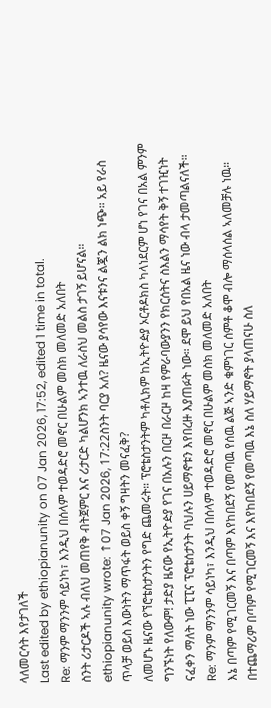ላለመርሳት እየታገለች
Last edited by ethiopianunity on 07 Jan 2026, 17:52, edited 1 time in total.
Re: ማንም ማንንም ሳይነካ፣ እንዲህ በሰላም ተወዳድሮ መኖር በሁልም መስክ መለመድ አለበት
ስንት ሪታርዶች ኣሉ ብለህ መጠየቅ ብትጀምር እና ሪታርድ ካልሆንክ ኣንተዉ ለራስህ መልስ ታገኝ ይሆናል።
ethiopianunity wrote: ↑07 Jan 2026, 17:22ስንት ባርያ አለ? ዜናው ያሳየው እናቱንና ልጇን ልክ ነጭ። አይ የራስ ጥላቻ ወይስ እውነትን ማጥፋት ወይስ ቀኝ ግዛትን መናፈቅ?
ለመሆኑ ዜናው የኘሮቴስታንትን የግድ ጨመሩት። ፕሮቴስታንትም ካቶሊክም ከኢትዮዽያ ኦርቶዶክስ ካላነደርም ሆነ የገና በአል ምንም ግንኙነት የለውም! ታድያ ዜናው የኢትዮዽያ የገና በአሉን በርዞ በራርዞ ከዛ የምራባውያንን የክርሰትና ስእልን ማሳየት ቅኝ ተገዢነት ናፈቀን ማለት ነው ፒፒና ፕሮቴሰታንት ባህሉን ሀይማኖቱን እየበረዙ እያጠፉት ነው። ደሞ ይህ የበአል ዜና ነው ብላ ታመጣልናለች።
Re: ማንም ማንንም ሳይነካ፣ እንዲህ በሰላም ተወዳድሮ መኖር በሁልም መስክ መለመድ አለበት
እኔ በጣም የሚገርመኝ እና በጣም እየከበደኝ የመጣዉ የሰዉ ልጅ ኣንድ ቁምነገር ሰምቶ ቆሞ ብሎ ማሰላሰል ኣለመቻሉ ነዉ።
በተጨማሪም በጣም የሚገርመኝ እና እየከበደኝ የመጣዉ እኔ ስለ ሃይማኖት ያላጠናሁ ስለ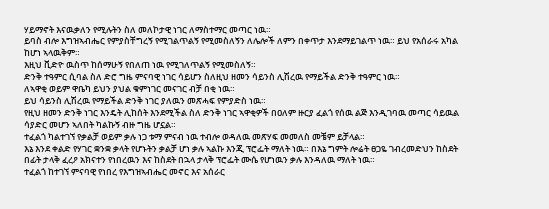ሃይማኖት እናዉቃለን የሚሉትን ስለ መለኮታዊ ነገር ለማስተማር መጣር ነዉ።
ይባስ ብሎ እግዝኣብሔር የምያስቸግረኝ የሚገልጥልኝ የሚመስለኝን ለሌሎች ለምን በቀጥታ እንደማይገልጥ ነዉ። ይህ የአሰራሩ አካል ከሆነ ኣላዉቅም።
እዚህ ቪድዮ ዉስጥ ከሰማሁኝ የበለጠ ነዉ የሚገለጥልኝ የሚመስለኝ።
ድንቅ ተዓምር ሲባል ስለ ድሮ ግዜ ምናባዊ ነገር ሳይሆን ስለዚህ ዘመን ሳይንስ ሊሽረዉ የማይችል ድንቅ ተዓምር ነዉ።
ለኣዋቂ ወይም ዋቤካ ይህን ያህል ቁምነገር መናገር ብቻ በቂ ነዉ።
ይህ ሳይንስ ሊሽረዉ የማይችል ድንቅ ነገር ያለዉን መጽሓፍ የምያድስ ነዉ።
የዚህ ዘመን ድንቅ ነገር እንዴት ሊከሰት እንደሚችል ስለ ድንቅ ነገር ኣዋቂዎች በዐለም ዙርያ ፈልጎ የሰዉ ልጅ እንዲገባዉ መጣር ሳይዉል ሳያድር መሆን ኣለበት ካልኩኝ ብዙ ግዜ ሆኗል።
ተፈልጎ ካልተገኘ የቃልቻ ወይም ቃሉ ነጋ ቱማ ምናብ ነዉ ተብሎ ወዳለዉ መጽሃፍ መመለስ መቼም ይቻላል።
እኔ እንደ ቀልድ የሃገር ቋንቋ ቃላት የሆኑትን ቃልቻ ሆነ ቃሉ ኣልኩ እንጂ ፕሮፌት ማለት ነዉ። በእኔ ግምት ሎሬት ፀጋዬ ገብረመድህን ከስደት በፊት ታላቅ ፈረዖ አክናተን የነበረዉን እና ከስደት በኋላ ታላቅ ፕሮፌት ሙሴ የሆነዉን ቃሉ እንዳለዉ ማለት ነዉ።
ተፈልጎ ከተገኘ ምናባዊ የነበረ የእግዝኣብሔር መኖር እና አሰራር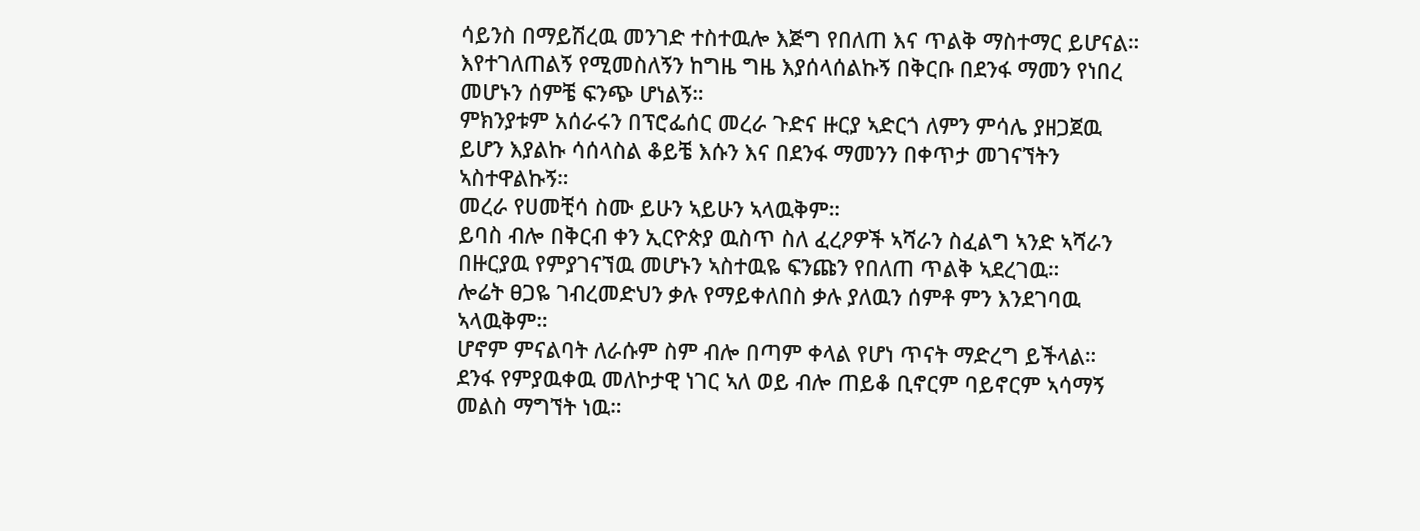ሳይንስ በማይሽረዉ መንገድ ተስተዉሎ እጅግ የበለጠ እና ጥልቅ ማስተማር ይሆናል።
እየተገለጠልኝ የሚመስለኝን ከግዜ ግዜ እያሰላሰልኩኝ በቅርቡ በደንፋ ማመን የነበረ መሆኑን ሰምቼ ፍንጭ ሆነልኝ።
ምክንያቱም አሰራሩን በፕሮፌሰር መረራ ጉድና ዙርያ ኣድርጎ ለምን ምሳሌ ያዘጋጀዉ ይሆን እያልኩ ሳሰላስል ቆይቼ እሱን እና በደንፋ ማመንን በቀጥታ መገናኘትን ኣስተዋልኩኝ።
መረራ የሀመቺሳ ስሙ ይሁን ኣይሁን ኣላዉቅም።
ይባስ ብሎ በቅርብ ቀን ኢርዮጵያ ዉስጥ ስለ ፈረዖዎች ኣሻራን ስፈልግ ኣንድ ኣሻራን በዙርያዉ የምያገናኘዉ መሆኑን ኣስተዉዬ ፍንጩን የበለጠ ጥልቅ ኣደረገዉ።
ሎሬት ፀጋዬ ገብረመድህን ቃሉ የማይቀለበስ ቃሉ ያለዉን ሰምቶ ምን እንደገባዉ ኣላዉቅም።
ሆኖም ምናልባት ለራሱም ስም ብሎ በጣም ቀላል የሆነ ጥናት ማድረግ ይችላል።
ደንፋ የምያዉቀዉ መለኮታዊ ነገር ኣለ ወይ ብሎ ጠይቆ ቢኖርም ባይኖርም ኣሳማኝ መልስ ማግኘት ነዉ።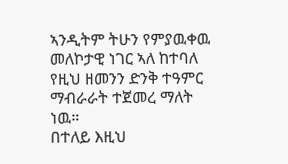ኣንዲትም ትሁን የምያዉቀዉ መለኮታዊ ነገር ኣለ ከተባለ የዚህ ዘመንን ድንቅ ተዓምር ማብራራት ተጀመረ ማለት ነዉ።
በተለይ እዚህ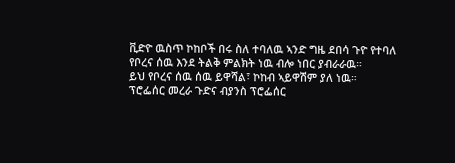ቪድዮ ዉስጥ ኮከቦች በሩ ስለ ተባለዉ ኣንድ ግዜ ደበሳ ጉዮ የተባለ የቦረና ሰዉ እንደ ትልቅ ምልክት ነዉ ብሎ ነበር ያብራራዉ።
ይህ የቦረና ሰዉ ሰዉ ይዋሻል፣ ኮከብ ኣይዋሽም ያለ ነዉ።
ፕሮፌሰር መረራ ጉድና ብያንስ ፕሮፌሰር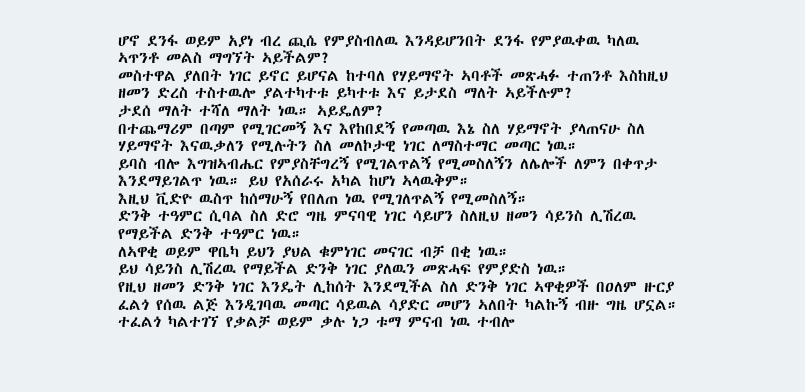ሆኖ ደንፋ ወይም አያነ ብረ ጪሴ የምያስብለዉ እንዳይሆንበት ደንፋ የምያዉቀዉ ካለዉ ኣጥንቶ መልስ ማግኘት ኣይችልም?
መስተዋል ያለበት ነገር ይኖር ይሆናል ከተባለ የሃይማኖት ኣባቶች መጽሓፉ ተጠንቶ እስከዚህ ዘመን ድረስ ተስተዉሎ ያልተካተቱ ይካተቱ እና ይታደስ ማለት ኣይችሉም?
ታደሰ ማለት ተሻለ ማለት ነዉ። ኣይዴለም?
በተጨማሪም በጣም የሚገርመኝ እና እየከበደኝ የመጣዉ እኔ ስለ ሃይማኖት ያላጠናሁ ስለ ሃይማኖት እናዉቃለን የሚሉትን ስለ መለኮታዊ ነገር ለማስተማር መጣር ነዉ።
ይባስ ብሎ እግዝኣብሔር የምያስቸግረኝ የሚገልጥልኝ የሚመስለኝን ለሌሎች ለምን በቀጥታ እንደማይገልጥ ነዉ። ይህ የአሰራሩ አካል ከሆነ ኣላዉቅም።
እዚህ ቪድዮ ዉስጥ ከሰማሁኝ የበለጠ ነዉ የሚገለጥልኝ የሚመስለኝ።
ድንቅ ተዓምር ሲባል ስለ ድሮ ግዜ ምናባዊ ነገር ሳይሆን ስለዚህ ዘመን ሳይንስ ሊሽረዉ የማይችል ድንቅ ተዓምር ነዉ።
ለኣዋቂ ወይም ዋቤካ ይህን ያህል ቁምነገር መናገር ብቻ በቂ ነዉ።
ይህ ሳይንስ ሊሽረዉ የማይችል ድንቅ ነገር ያለዉን መጽሓፍ የምያድስ ነዉ።
የዚህ ዘመን ድንቅ ነገር እንዴት ሊከሰት እንደሚችል ስለ ድንቅ ነገር ኣዋቂዎች በዐለም ዙርያ ፈልጎ የሰዉ ልጅ እንዲገባዉ መጣር ሳይዉል ሳያድር መሆን ኣለበት ካልኩኝ ብዙ ግዜ ሆኗል።
ተፈልጎ ካልተገኘ የቃልቻ ወይም ቃሉ ነጋ ቱማ ምናብ ነዉ ተብሎ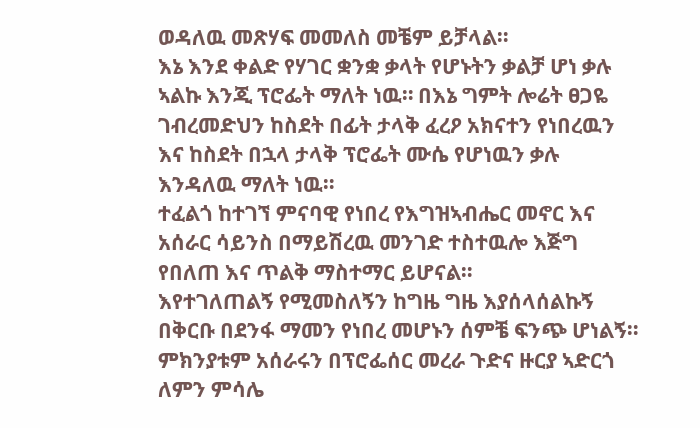ወዳለዉ መጽሃፍ መመለስ መቼም ይቻላል።
እኔ እንደ ቀልድ የሃገር ቋንቋ ቃላት የሆኑትን ቃልቻ ሆነ ቃሉ ኣልኩ እንጂ ፕሮፌት ማለት ነዉ። በእኔ ግምት ሎሬት ፀጋዬ ገብረመድህን ከስደት በፊት ታላቅ ፈረዖ አክናተን የነበረዉን እና ከስደት በኋላ ታላቅ ፕሮፌት ሙሴ የሆነዉን ቃሉ እንዳለዉ ማለት ነዉ።
ተፈልጎ ከተገኘ ምናባዊ የነበረ የእግዝኣብሔር መኖር እና አሰራር ሳይንስ በማይሽረዉ መንገድ ተስተዉሎ እጅግ የበለጠ እና ጥልቅ ማስተማር ይሆናል።
እየተገለጠልኝ የሚመስለኝን ከግዜ ግዜ እያሰላሰልኩኝ በቅርቡ በደንፋ ማመን የነበረ መሆኑን ሰምቼ ፍንጭ ሆነልኝ።
ምክንያቱም አሰራሩን በፕሮፌሰር መረራ ጉድና ዙርያ ኣድርጎ ለምን ምሳሌ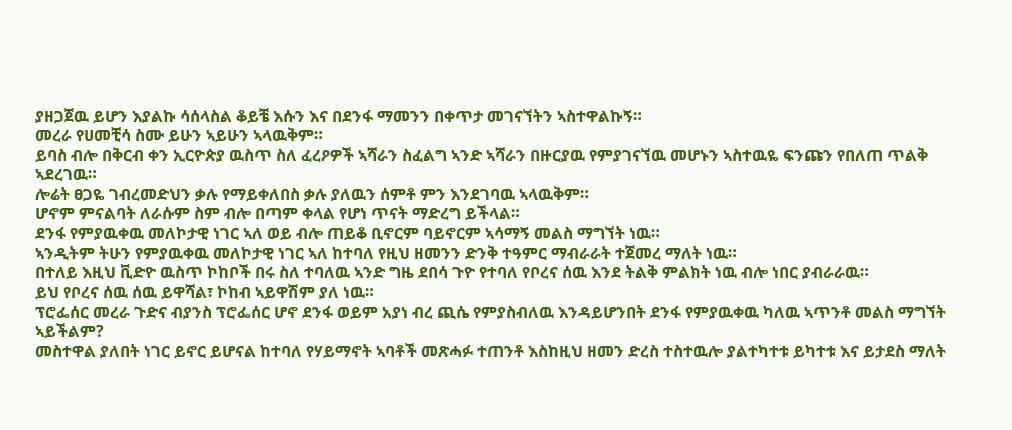ያዘጋጀዉ ይሆን እያልኩ ሳሰላስል ቆይቼ እሱን እና በደንፋ ማመንን በቀጥታ መገናኘትን ኣስተዋልኩኝ።
መረራ የሀመቺሳ ስሙ ይሁን ኣይሁን ኣላዉቅም።
ይባስ ብሎ በቅርብ ቀን ኢርዮጵያ ዉስጥ ስለ ፈረዖዎች ኣሻራን ስፈልግ ኣንድ ኣሻራን በዙርያዉ የምያገናኘዉ መሆኑን ኣስተዉዬ ፍንጩን የበለጠ ጥልቅ ኣደረገዉ።
ሎሬት ፀጋዬ ገብረመድህን ቃሉ የማይቀለበስ ቃሉ ያለዉን ሰምቶ ምን እንደገባዉ ኣላዉቅም።
ሆኖም ምናልባት ለራሱም ስም ብሎ በጣም ቀላል የሆነ ጥናት ማድረግ ይችላል።
ደንፋ የምያዉቀዉ መለኮታዊ ነገር ኣለ ወይ ብሎ ጠይቆ ቢኖርም ባይኖርም ኣሳማኝ መልስ ማግኘት ነዉ።
ኣንዲትም ትሁን የምያዉቀዉ መለኮታዊ ነገር ኣለ ከተባለ የዚህ ዘመንን ድንቅ ተዓምር ማብራራት ተጀመረ ማለት ነዉ።
በተለይ እዚህ ቪድዮ ዉስጥ ኮከቦች በሩ ስለ ተባለዉ ኣንድ ግዜ ደበሳ ጉዮ የተባለ የቦረና ሰዉ እንደ ትልቅ ምልክት ነዉ ብሎ ነበር ያብራራዉ።
ይህ የቦረና ሰዉ ሰዉ ይዋሻል፣ ኮከብ ኣይዋሽም ያለ ነዉ።
ፕሮፌሰር መረራ ጉድና ብያንስ ፕሮፌሰር ሆኖ ደንፋ ወይም አያነ ብረ ጪሴ የምያስብለዉ እንዳይሆንበት ደንፋ የምያዉቀዉ ካለዉ ኣጥንቶ መልስ ማግኘት ኣይችልም?
መስተዋል ያለበት ነገር ይኖር ይሆናል ከተባለ የሃይማኖት ኣባቶች መጽሓፉ ተጠንቶ እስከዚህ ዘመን ድረስ ተስተዉሎ ያልተካተቱ ይካተቱ እና ይታደስ ማለት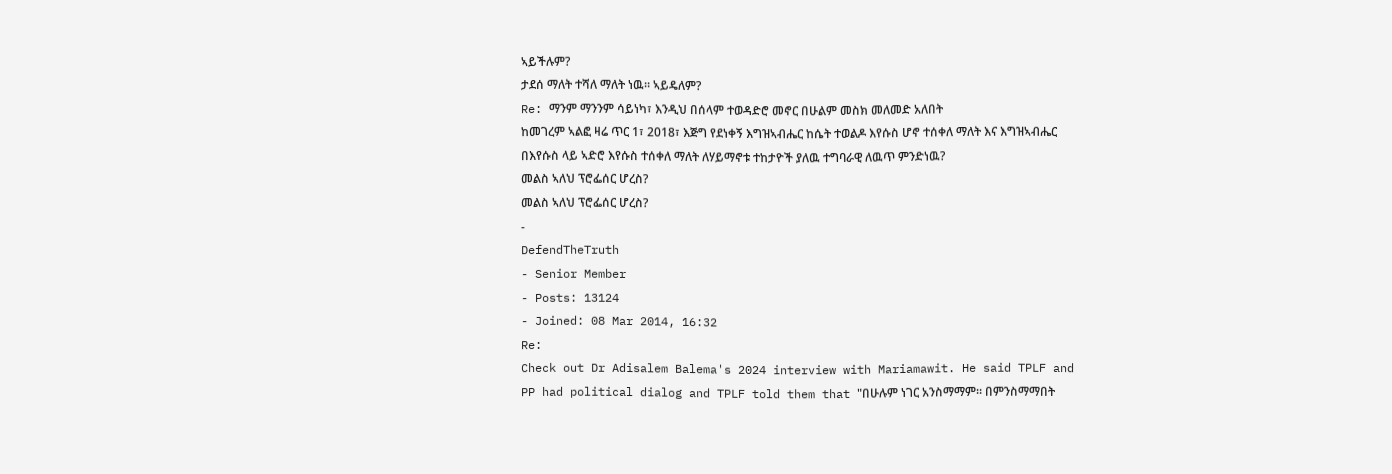ኣይችሉም?
ታደሰ ማለት ተሻለ ማለት ነዉ። ኣይዴለም?
Re: ማንም ማንንም ሳይነካ፣ እንዲህ በሰላም ተወዳድሮ መኖር በሁልም መስክ መለመድ አለበት
ከመገረም ኣልፎ ዛሬ ጥር 1፣ 2018፣ እጅግ የደነቀኝ እግዝኣብሔር ከሴት ተወልዶ እየሱስ ሆኖ ተሰቀለ ማለት እና እግዝኣብሔር በእየሱስ ላይ ኣድሮ እየሱስ ተሰቀለ ማለት ለሃይማኖቱ ተከታዮች ያለዉ ተግባራዊ ለዉጥ ምንድነዉ?
መልስ ኣለህ ፕሮፌሰር ሆረስ?
መልስ ኣለህ ፕሮፌሰር ሆረስ?
-
DefendTheTruth
- Senior Member
- Posts: 13124
- Joined: 08 Mar 2014, 16:32
Re:
Check out Dr Adisalem Balema's 2024 interview with Mariamawit. He said TPLF and PP had political dialog and TPLF told them that "በሁሉም ነገር አንስማማም። በምንስማማበት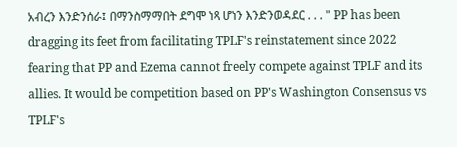አብረን እንድንሰራ፤ በማንስማማበት ደግሞ ነጻ ሆነን እንድንወዳደር . . . " PP has been dragging its feet from facilitating TPLF's reinstatement since 2022 fearing that PP and Ezema cannot freely compete against TPLF and its allies. It would be competition based on PP's Washington Consensus vs TPLF's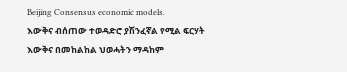Beijing Consensus economic models.
እውቅና ብሰጠው ተወዳድሮ ያሽንፈኛል የሚል ፍርሃት
እውቅና በመከልከል ህወሓትን ማዳከም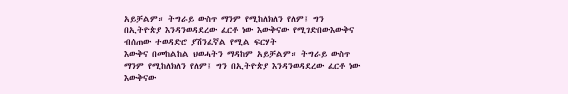አይቻልም። ትግራይ ውስጥ ማንም የሚከለክለን የለም፤ ግን በኢትዮጵያ እንዳንወዳደረው ፈርቶ ነው እውቅናው የሚገድበውእውቅና ብሰጠው ተወዳድሮ ያሽንፈኛል የሚል ፍርሃት
እውቅና በመከልከል ህወሓትን ማዳከም አይቻልም። ትግራይ ውስጥ ማንም የሚከለክለን የለም፤ ግን በኢትዮጵያ እንዳንወዳደረው ፈርቶ ነው እውቅናው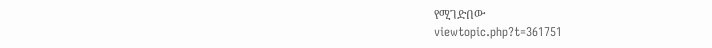የሚገድበው
viewtopic.php?t=361751